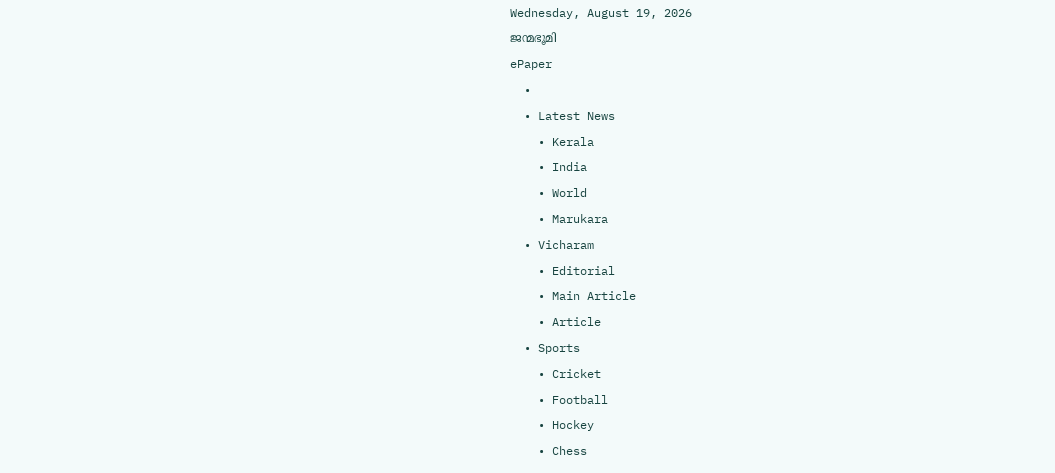Wednesday, August 19, 2026
ജന്മഭൂമി
ePaper
  •
  • Latest News
    • Kerala
    • India
    • World
    • Marukara
  • Vicharam
    • Editorial
    • Main Article
    • Article
  • Sports
    • Cricket
    • Football
    • Hockey
    • Chess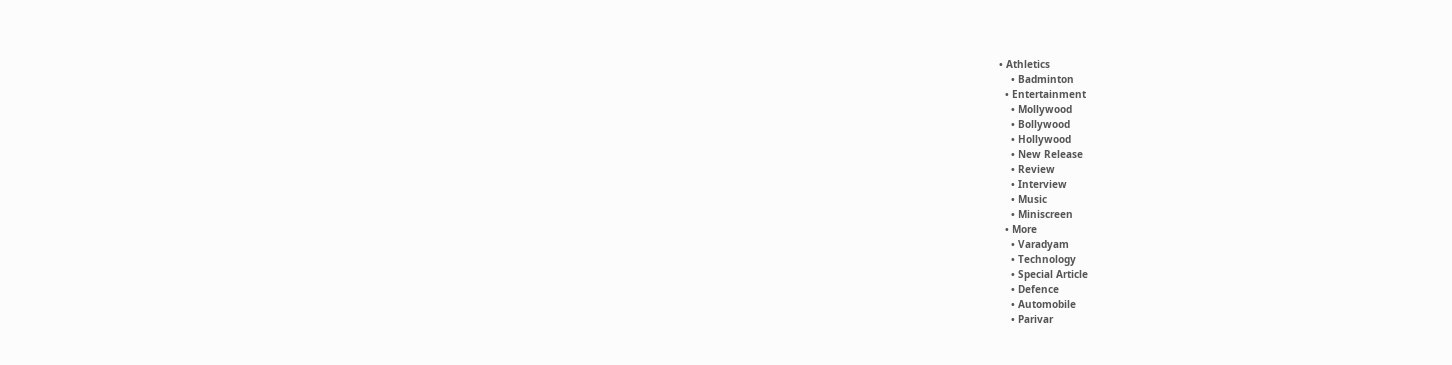• Athletics
    • Badminton
  • Entertainment
    • Mollywood
    • Bollywood
    • Hollywood
    • New Release
    • Review
    • Interview
    • Music
    • Miniscreen
  • More
    • Varadyam
    • Technology
    • Special Article
    • Defence
    • Automobile
    • Parivar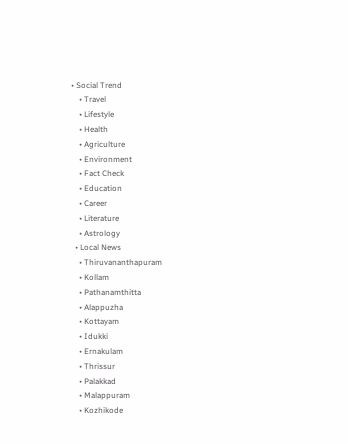• Social Trend
    • Travel
    • Lifestyle
    • Health
    • Agriculture
    • Environment
    • Fact Check
    • Education
    • Career
    • Literature
    • Astrology
  • Local News
    • Thiruvananthapuram
    • Kollam
    • Pathanamthitta
    • Alappuzha
    • Kottayam
    • Idukki
    • Ernakulam
    • Thrissur
    • Palakkad
    • Malappuram
    • Kozhikode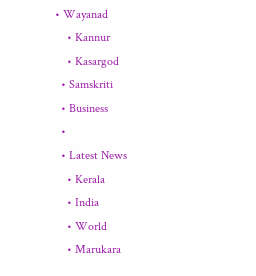• Wayanad
    • Kannur
    • Kasargod
  • Samskriti
  • Business
  •
  • Latest News
    • Kerala
    • India
    • World
    • Marukara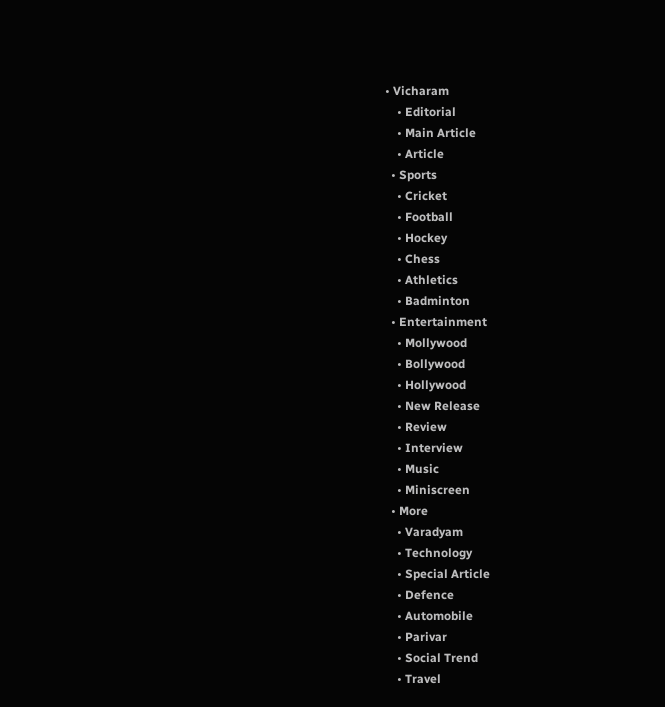• Vicharam
    • Editorial
    • Main Article
    • Article
  • Sports
    • Cricket
    • Football
    • Hockey
    • Chess
    • Athletics
    • Badminton
  • Entertainment
    • Mollywood
    • Bollywood
    • Hollywood
    • New Release
    • Review
    • Interview
    • Music
    • Miniscreen
  • More
    • Varadyam
    • Technology
    • Special Article
    • Defence
    • Automobile
    • Parivar
    • Social Trend
    • Travel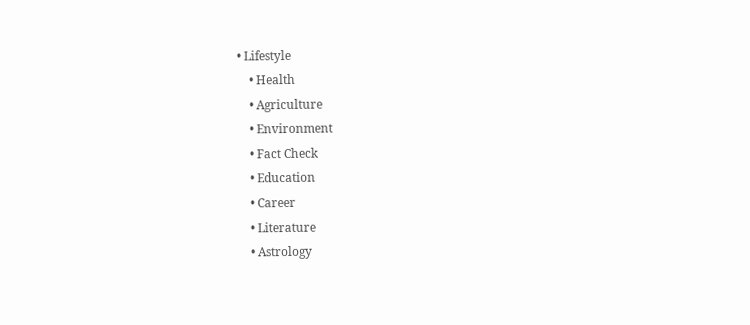• Lifestyle
    • Health
    • Agriculture
    • Environment
    • Fact Check
    • Education
    • Career
    • Literature
    • Astrology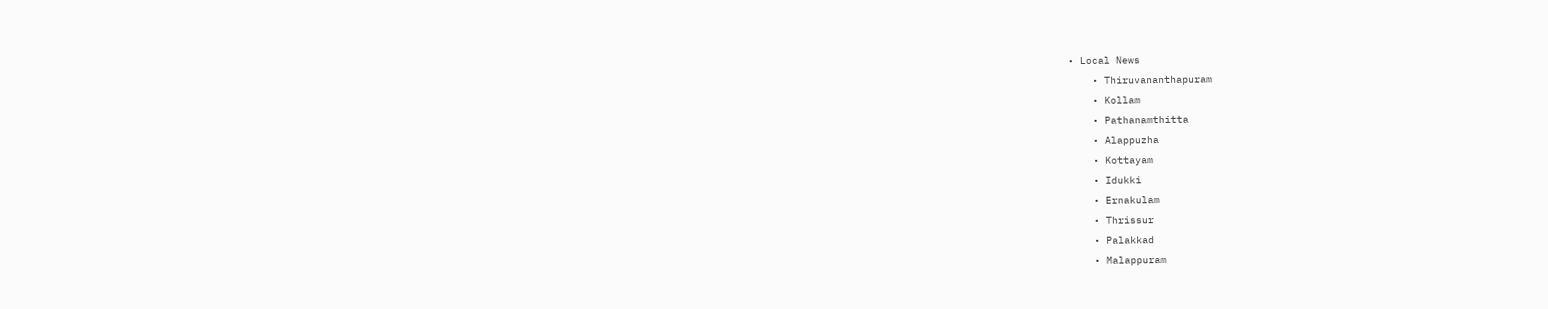• Local News
    • Thiruvananthapuram
    • Kollam
    • Pathanamthitta
    • Alappuzha
    • Kottayam
    • Idukki
    • Ernakulam
    • Thrissur
    • Palakkad
    • Malappuram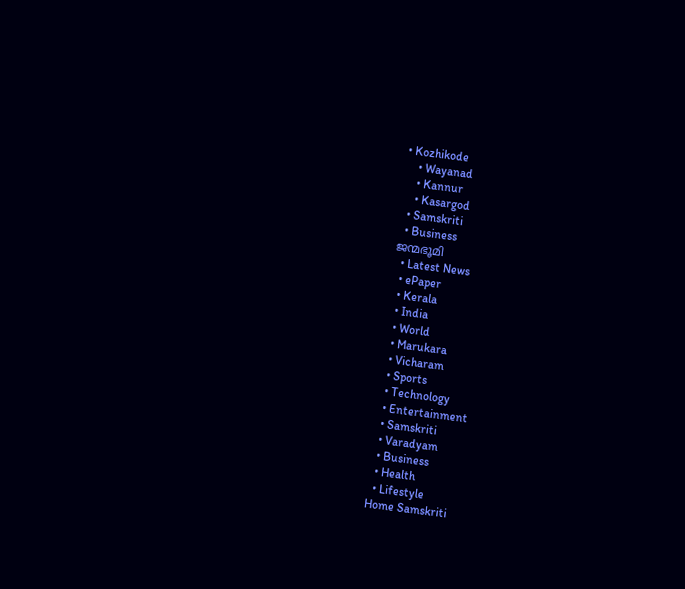• Kozhikode
    • Wayanad
    • Kannur
    • Kasargod
  • Samskriti
  • Business
ജന്മഭൂമി
  • Latest News
  • ePaper
  • Kerala
  • India
  • World
  • Marukara
  • Vicharam
  • Sports
  • Technology
  • Entertainment
  • Samskriti
  • Varadyam
  • Business
  • Health
  • Lifestyle
Home Samskriti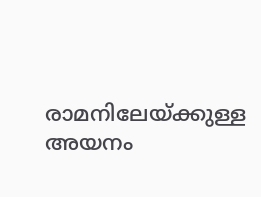രാമനിലേയ്‌ക്കുള്ള അയനം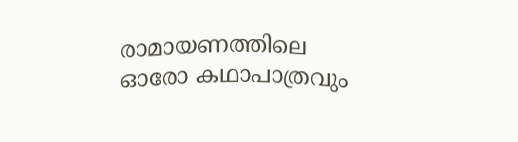രാമായണത്തിലെ ഓരോ കഥാപാത്രവും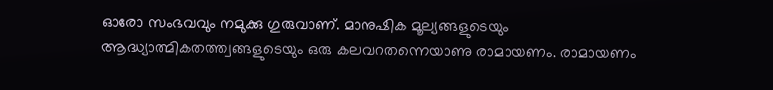ഓരോ സംഭവവും നമുക്കു ഗുരുവാണ്. മാനുഷിക മൂല്യങ്ങളുടെയും ആദ്ധ്യാത്മികതത്ത്വങ്ങളുടെയും ഒരു കലവറതന്നെയാണു രാമായണം. രാമായണം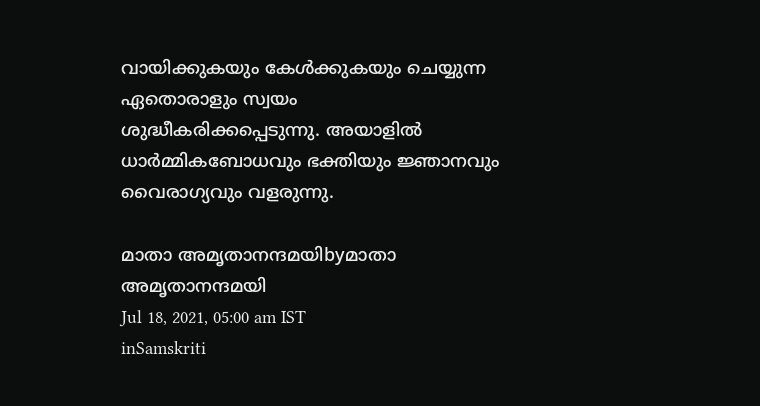വായിക്കുകയും കേള്‍ക്കുകയും ചെയ്യുന്ന ഏതൊരാളും സ്വയം ശുദ്ധീകരിക്കപ്പെടുന്നു. അയാളില്‍ ധാര്‍മ്മികബോധവും ഭക്തിയും ജ്ഞാനവും വൈരാഗ്യവും വളരുന്നു.

മാതാ അമൃതാനന്ദമയിbyമാതാ അമൃതാനന്ദമയി
Jul 18, 2021, 05:00 am IST
inSamskriti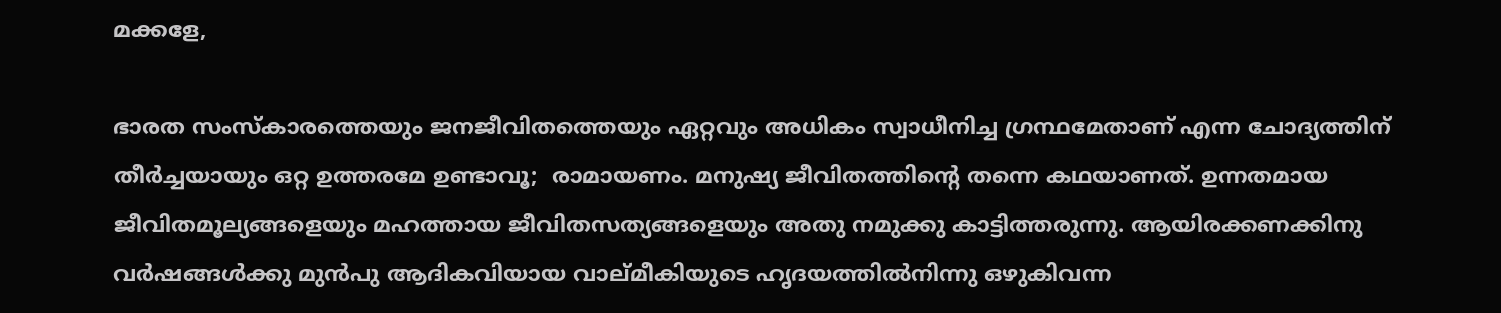മക്കളേ,

ഭാരത സംസ്‌കാരത്തെയും ജനജീവിതത്തെയും ഏറ്റവും അധികം സ്വാധീനിച്ച ഗ്രന്ഥമേതാണ് എന്ന ചോദ്യത്തിന് തീര്‍ച്ചയായും ഒറ്റ ഉത്തരമേ ഉണ്ടാവൂ;  രാമായണം. മനുഷ്യ ജീവിതത്തിന്റെ തന്നെ കഥയാണത്. ഉന്നതമായ ജീവിതമൂല്യങ്ങളെയും മഹത്തായ ജീവിതസത്യങ്ങളെയും അതു നമുക്കു കാട്ടിത്തരുന്നു. ആയിരക്കണക്കിനു വര്‍ഷങ്ങള്‍ക്കു മുന്‍പു ആദികവിയായ വാല്മീകിയുടെ ഹൃദയത്തില്‍നിന്നു ഒഴുകിവന്ന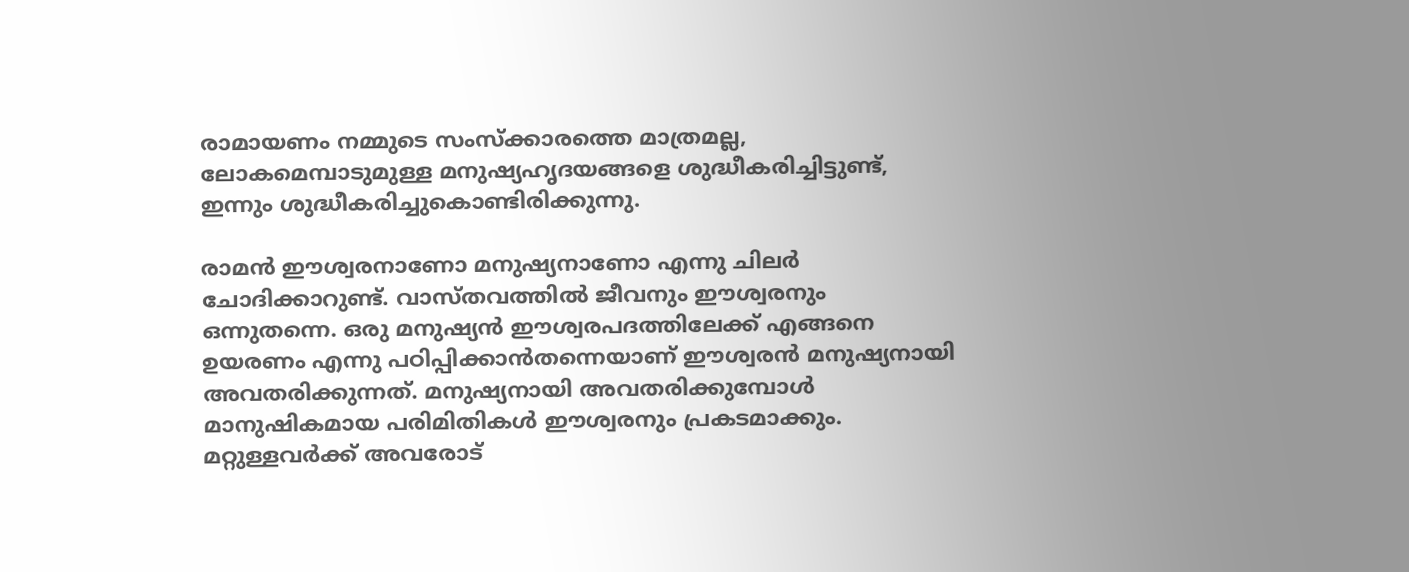രാമായണം നമ്മുടെ സംസ്‌ക്കാരത്തെ മാത്രമല്ല, ലോകമെമ്പാടുമുള്ള മനുഷ്യഹൃദയങ്ങളെ ശുദ്ധീകരിച്ചിട്ടുണ്ട്, ഇന്നും ശുദ്ധീകരിച്ചുകൊണ്ടിരിക്കുന്നു.

രാമന്‍ ഈശ്വരനാണോ മനുഷ്യനാണോ എന്നു ചിലര്‍ ചോദിക്കാറുണ്ട്. വാസ്തവത്തില്‍ ജീവനും ഈശ്വരനും ഒന്നുതന്നെ. ഒരു മനുഷ്യന്‍ ഈശ്വരപദത്തിലേക്ക് എങ്ങനെ ഉയരണം എന്നു പഠിപ്പിക്കാന്‍തന്നെയാണ് ഈശ്വരന്‍ മനുഷ്യനായി അവതരിക്കുന്നത്. മനുഷ്യനായി അവതരിക്കുമ്പോള്‍ മാനുഷികമായ പരിമിതികള്‍ ഈശ്വരനും പ്രകടമാക്കും. മറ്റുള്ളവര്‍ക്ക് അവരോട്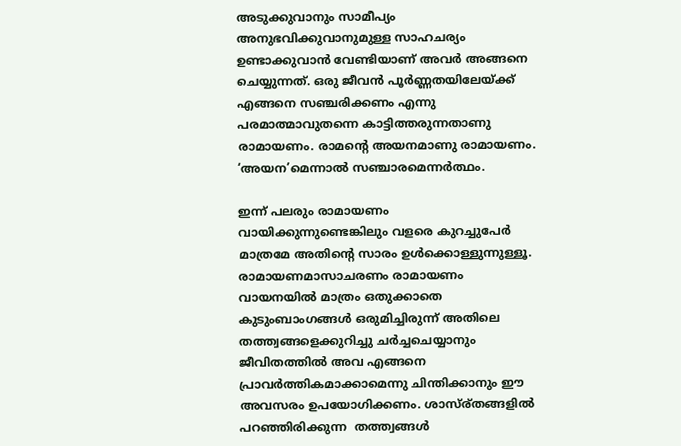അടുക്കുവാനും സാമീപ്യം അനുഭവിക്കുവാനുമുള്ള സാഹചര്യം ഉണ്ടാക്കുവാന്‍ വേണ്ടിയാണ് അവര്‍ അങ്ങനെ ചെയ്യുന്നത്. ഒരു ജീവന്‍ പൂര്‍ണ്ണതയിലേയ്‌ക്ക് എങ്ങനെ സഞ്ചരിക്കണം എന്നു പരമാത്മാവുതന്നെ കാട്ടിത്തരുന്നതാണു രാമായണം. രാമന്റെ അയനമാണു രാമായണം. ‘അയന’മെന്നാല്‍ സഞ്ചാരമെന്നര്‍ത്ഥം.

ഇന്ന് പലരും രാമായണം വായിക്കുന്നുണ്ടെങ്കിലും വളരെ കുറച്ചുപേര്‍ മാത്രമേ അതിന്റെ സാരം ഉള്‍ക്കൊള്ളുന്നുള്ളൂ. രാമായണമാസാചരണം രാമായണം വായനയില്‍ മാത്രം ഒതുക്കാതെ കുടുംബാംഗങ്ങള്‍ ഒരുമിച്ചിരുന്ന് അതിലെ തത്ത്വങ്ങളെക്കുറിച്ചു ചര്‍ച്ചചെയ്യാനും ജീവിതത്തില്‍ അവ എങ്ങനെ പ്രാവര്‍ത്തികമാക്കാമെന്നു ചിന്തിക്കാനും ഈ അവസരം ഉപയോഗിക്കണം. ശാസ്ര്തങ്ങളില്‍ പറഞ്ഞിരിക്കുന്ന  തത്ത്വങ്ങള്‍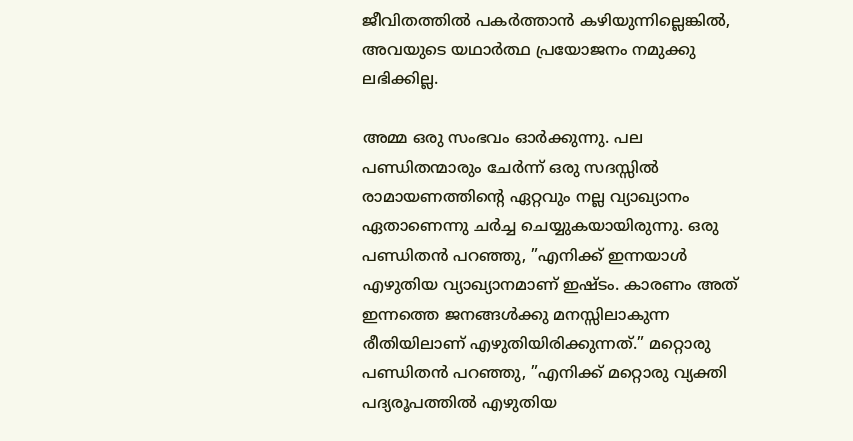ജീവിതത്തില്‍ പകര്‍ത്താന്‍ കഴിയുന്നില്ലെങ്കില്‍, അവയുടെ യഥാര്‍ത്ഥ പ്രയോജനം നമുക്കു ലഭിക്കില്ല.

അമ്മ ഒരു സംഭവം ഓര്‍ക്കുന്നു. പല പണ്ഡിതന്മാരും ചേര്‍ന്ന് ഒരു സദസ്സില്‍ രാമായണത്തിന്റെ ഏറ്റവും നല്ല വ്യാഖ്യാനം ഏതാണെന്നു ചര്‍ച്ച ചെയ്യുകയായിരുന്നു. ഒരു പണ്ഡിതന്‍ പറഞ്ഞു, ”എനിക്ക് ഇന്നയാള്‍ എഴുതിയ വ്യാഖ്യാനമാണ് ഇഷ്ടം. കാരണം അത് ഇന്നത്തെ ജനങ്ങള്‍ക്കു മനസ്സിലാകുന്ന രീതിയിലാണ് എഴുതിയിരിക്കുന്നത്.” മറ്റൊരു പണ്ഡിതന്‍ പറഞ്ഞു, ”എനിക്ക് മറ്റൊരു വ്യക്തി പദ്യരൂപത്തില്‍ എഴുതിയ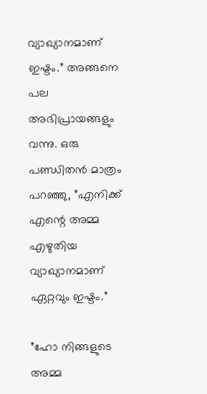വ്യാഖ്യാനമാണ് ഇഷ്ടം.” അങ്ങനെ പല അഭിപ്രായങ്ങളും വന്നു. ഒരു പണ്ഡിതന്‍ മാത്രം പറഞ്ഞു, ”എനിക്ക് എന്റെ അമ്മ എഴുതിയ വ്യാഖ്യാനമാണ് ഏറ്റവും ഇഷ്ടം.”

”ഹോ നിങ്ങളുടെ അമ്മ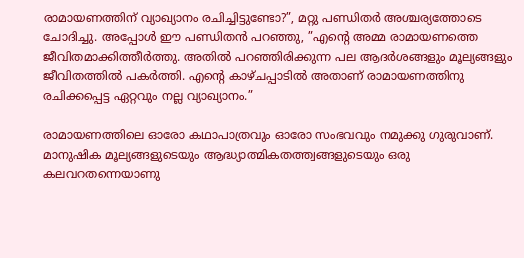രാമായണത്തിന് വ്യാഖ്യാനം രചിച്ചിട്ടുണ്ടോ?”, മറ്റു പണ്ഡിതര്‍ അശ്ചര്യത്തോടെ ചോദിച്ചു. അപ്പോള്‍ ഈ പണ്ഡിതന്‍ പറഞ്ഞു, ”എന്റെ അമ്മ രാമായണത്തെ ജീവിതമാക്കിത്തീര്‍ത്തു. അതില്‍ പറഞ്ഞിരിക്കുന്ന പല ആദര്‍ശങ്ങളും മൂല്യങ്ങളും ജീവിതത്തില്‍ പകര്‍ത്തി. എന്റെ കാഴ്ചപ്പാടില്‍ അതാണ് രാമായണത്തിനു രചിക്കപ്പെട്ട ഏറ്റവും നല്ല വ്യാഖ്യാനം.”

രാമായണത്തിലെ ഓരോ കഥാപാത്രവും ഓരോ സംഭവവും നമുക്കു ഗുരുവാണ്. മാനുഷിക മൂല്യങ്ങളുടെയും ആദ്ധ്യാത്മികതത്ത്വങ്ങളുടെയും ഒരു കലവറതന്നെയാണു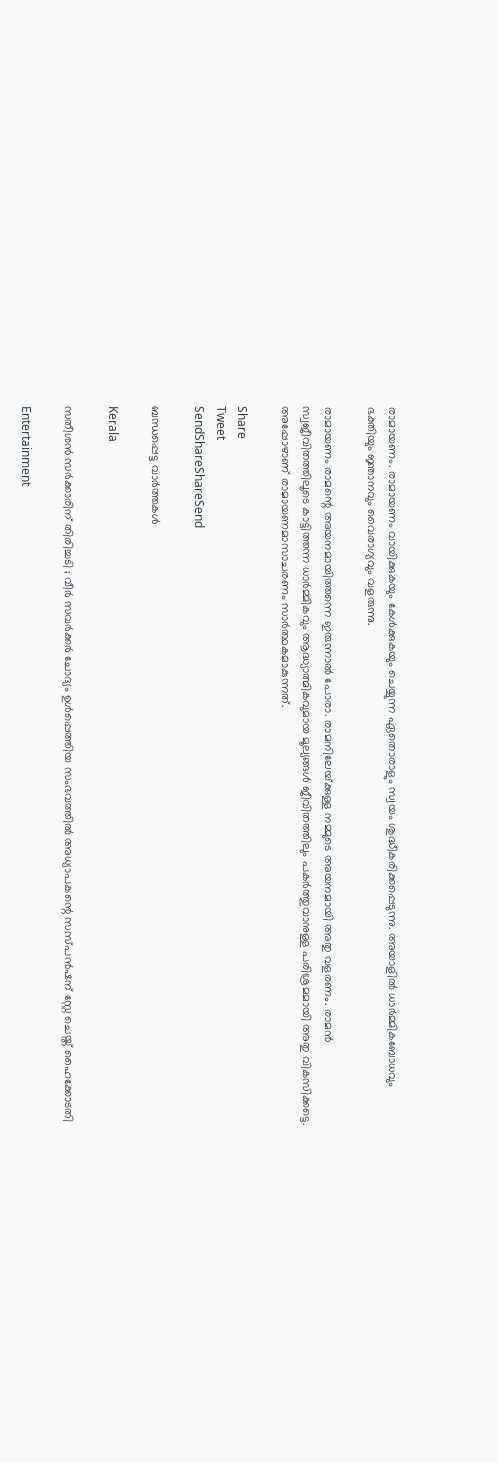രാമായണം. രാമായണം വായിക്കുകയും കേള്‍ക്കുകയും ചെയ്യുന്ന ഏതൊരാളും സ്വയം ശുദ്ധീകരിക്കപ്പെടുന്നു. അയാളില്‍ ധാര്‍മ്മികബോധവും ഭക്തിയും ജ്ഞാനവും വൈരാഗ്യവും വളരുന്നു.

രാമായണം രാമന്റെ അയനമായിത്തന്നെ ഇരുന്നാല്‍ പോരാ. രാമനിലേയ്‌ക്കുള്ള നമ്മുടെ അയനമായി അതു വളരണം. രാമന്‍ സ്വജീവിതത്തിലൂടെ കാട്ടിത്തന്ന ധാര്‍മ്മികവും ആദ്ധ്യാത്മികവുമായ മൂല്യങ്ങള്‍ ജീവിതത്തിലും പകര്‍ത്തുവാനുള്ള പരിശ്രമമായി അതു വികസിക്കട്ടെ. അപ്പോഴാണ് രാമായണമാസാചരണം സാര്‍ത്ഥകമാകുന്നത്.

Share
Tweet
SendShareShareSend

ബന്ധപ്പെട്ട വാര്‍ത്തകള്‍

Kerala

സതീശൻ സർക്കാരിന് തിരിച്ചടി ; വീർ സവർക്കർ ചോദ്യം ഉൾപ്പെത്തിയ സംഭവത്തിൽ അധ്യാപകന്റെ സസ്പൻഷന് സ്റ്റേ ചെയ്ത് ഹൈക്കോടതി

Entertainment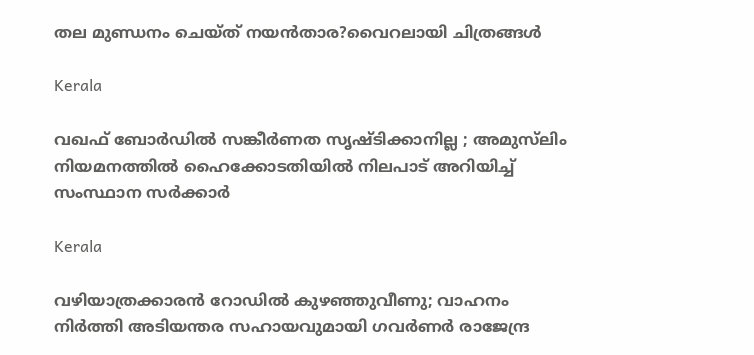തല മുണ്ഡനം ചെയ്‌ത്‌ നയൻ‌താര?വൈറലായി ചിത്രങ്ങൾ

Kerala

വഖഫ് ബോര്‍ഡില്‍ സങ്കീര്‍ണത സൃഷ്ടിക്കാനില്ല ; അമുസ്‍ലിം നിയമനത്തിൽ ഹൈക്കോടതിയിൽ നിലപാട് അറിയിച്ച് സംസ്ഥാന സര്‍ക്കാര്‍

Kerala

വഴിയാത്രക്കാരൻ റോഡിൽ കുഴഞ്ഞുവീണു; വാഹനം നിർത്തി അടിയന്തര സഹായവുമായി ഗവർണർ രാജേന്ദ്ര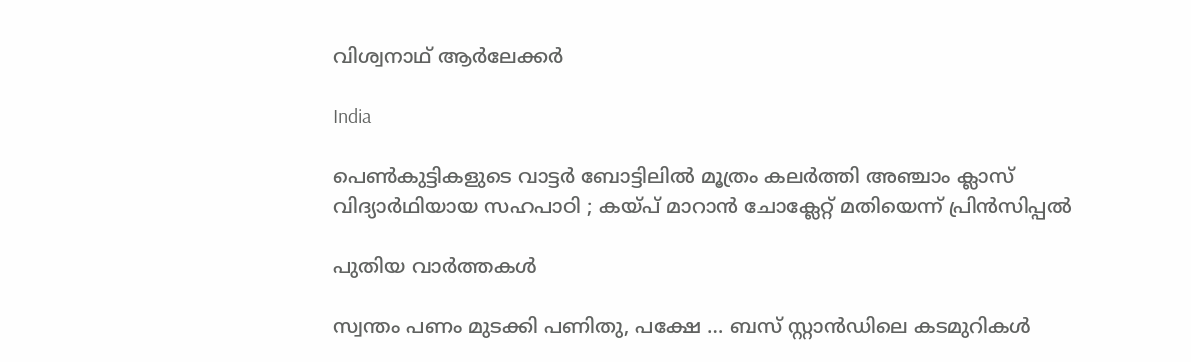വിശ്വനാഥ് ആർലേക്കർ

India

പെൺകുട്ടികളുടെ വാട്ടർ ബോട്ടിലിൽ മൂത്രം കലർത്തി അഞ്ചാം ക്ലാസ് വിദ്യാർഥിയായ സഹപാഠി ; കയ്‌പ് മാറാൻ ചോക്ലേറ്റ് മതിയെന്ന് പ്രിൻസിപ്പൽ

പുതിയ വാര്‍ത്തകള്‍

സ്വന്തം പണം മുടക്കി പണിതു, പക്ഷേ … ബസ് സ്റ്റാന്‍ഡിലെ കടമുറികള്‍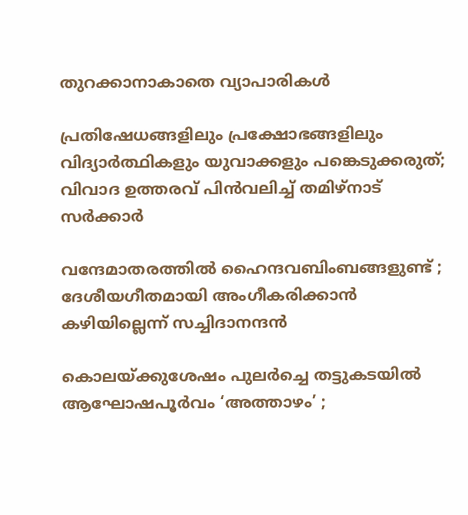തുറക്കാനാകാതെ വ്യാപാരികള്‍

പ്രതിഷേധങ്ങളിലും പ്രക്ഷോഭങ്ങളിലും വിദ്യാർത്ഥികളും യുവാക്കളും പങ്കെടുക്കരുത്; വിവാദ ഉത്തരവ് പിൻവലിച്ച് തമിഴ്നാട് സർക്കാർ

വന്ദേമാതരത്തില്‍ ഹൈന്ദവബിംബങ്ങളുണ്ട് ; ദേശീയഗീതമായി അംഗീകരിക്കാന്‍ കഴിയില്ലെന്ന് സച്ചിദാനന്ദൻ

കൊലയ്‌ക്കുശേഷം പുലർച്ചെ തട്ടുകടയിൽ ആഘോഷപൂർവം ‘അത്താഴം’ ;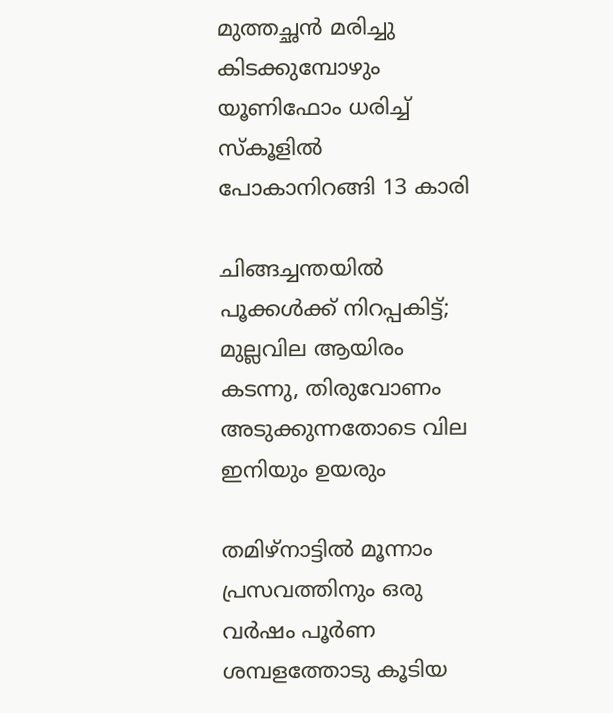മുത്തച്ഛൻ മരിച്ചു കിടക്കുമ്പോഴും യൂണിഫോം ധരിച്ച് സ്കൂളിൽ പോകാനിറങ്ങി 13 കാരി

ചിങ്ങച്ചന്തയില്‍ പൂക്കള്‍ക്ക് നിറപ്പകിട്ട്; മുല്ലവില ആയിരം കടന്നു, തിരുവോണം അടുക്കുന്നതോടെ വില ഇനിയും ഉയരും

തമിഴ്നാട്ടിൽ മൂന്നാം പ്രസവത്തിനും ഒരു വർഷം പൂർണ ശമ്പളത്തോടു കൂടിയ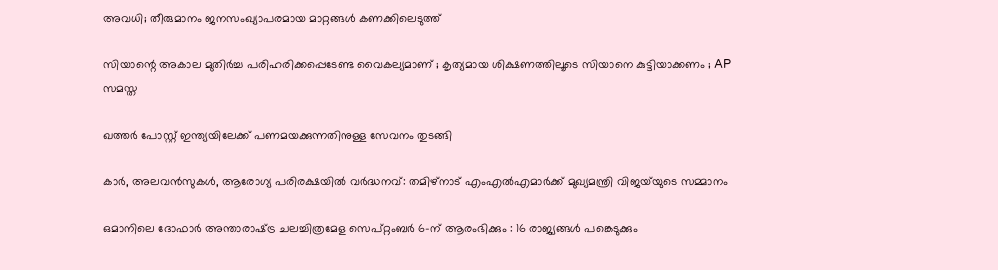അവധി; തീരുമാനം ജനസംഖ്യാപരമായ മാറ്റങ്ങൾ കണക്കിലെടുത്ത്

സിയാന്റെ അകാല മുതിര്‍ച്ച പരിഹരിക്കപ്പെടേണ്ട വൈകല്യമാണ് ; കൃത്യമായ ശിക്ഷണത്തിലൂടെ സിയാനെ കുട്ടിയാക്കണം ; AP സമസ്ത

ഖത്തർ പോസ്റ്റ് ഇന്ത്യയിലേക്ക് പണമയക്കുന്നതിനുള്ള സേവനം തുടങ്ങി

കാർ, അലവൻസുകൾ, ആരോഗ്യ പരിരക്ഷയിൽ വർദ്ധനവ്: തമിഴ്‌നാട് എംഎൽഎമാർക്ക് മുഖ്യമന്ത്രി വിജയ്‌യുടെ സമ്മാനം

ഒമാനിലെ ദോഫാർ അന്താരാഷ്‌ട്ര ചലച്ചിത്രമേള സെപ്റ്റംബർ 6-ന് ആരംഭിക്കും : 16 രാജ്യങ്ങൾ പങ്കെടുക്കും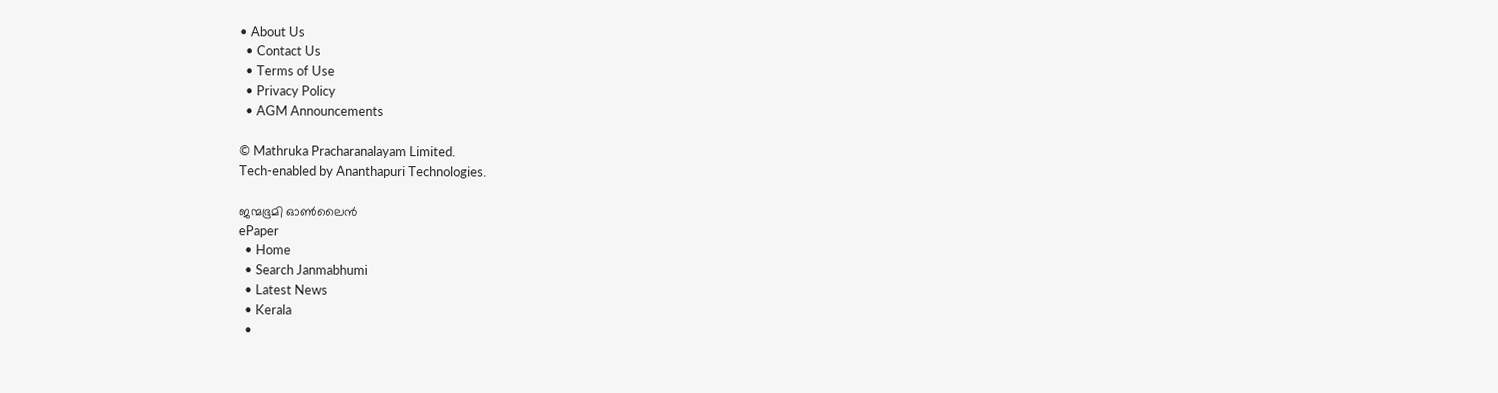• About Us
  • Contact Us
  • Terms of Use
  • Privacy Policy
  • AGM Announcements

© Mathruka Pracharanalayam Limited.
Tech-enabled by Ananthapuri Technologies.

ജന്മഭൂമി ഓണ്‍ലൈന്‍
ePaper
  • Home
  • Search Janmabhumi
  • Latest News
  • Kerala
  •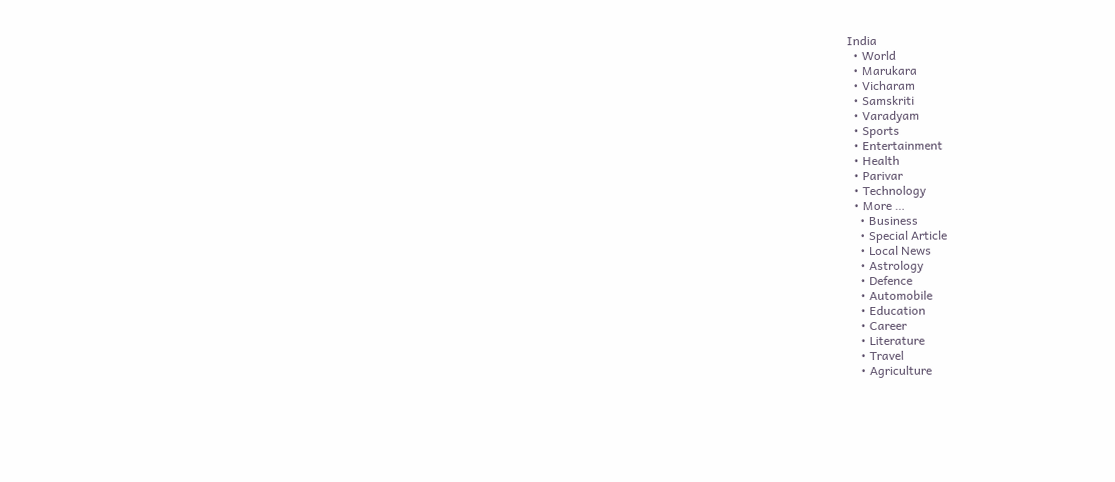India
  • World
  • Marukara
  • Vicharam
  • Samskriti
  • Varadyam
  • Sports
  • Entertainment
  • Health
  • Parivar
  • Technology
  • More …
    • Business
    • Special Article
    • Local News
    • Astrology
    • Defence
    • Automobile
    • Education
    • Career
    • Literature
    • Travel
    • Agriculture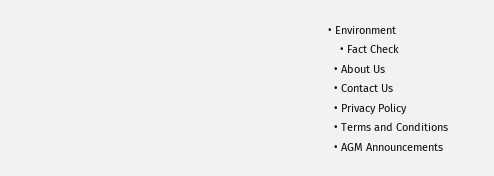• Environment
    • Fact Check
  • About Us
  • Contact Us
  • Privacy Policy
  • Terms and Conditions
  • AGM Announcements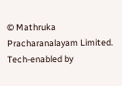© Mathruka Pracharanalayam Limited.
Tech-enabled by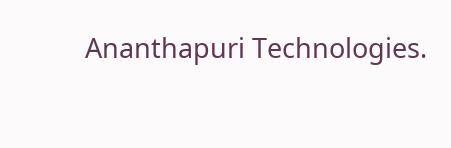Ananthapuri Technologies.